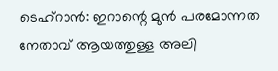ടെഹ്റാൻ: ഇറാന്റെ മുൻ പരമോന്നത നേതാവ് ആയത്തുള്ള അലി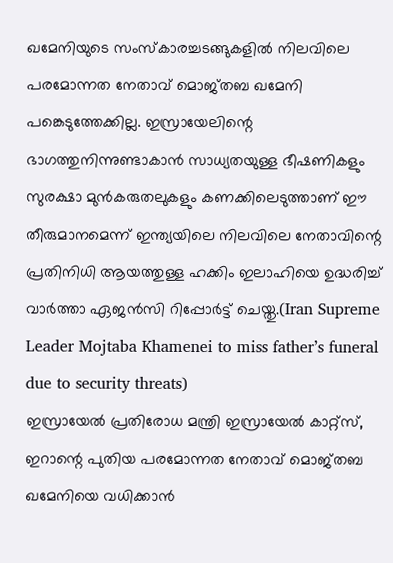ഖമേനിയുടെ സംസ്കാരച്ചടങ്ങുകളിൽ നിലവിലെ പരമോന്നത നേതാവ് മൊജ്തബ ഖമേനി പങ്കെടുത്തേക്കില്ല. ഇസ്രായേലിന്റെ ഭാഗത്തുനിന്നുണ്ടാകാൻ സാധ്യതയുള്ള ഭീഷണികളും സുരക്ഷാ മുൻകരുതലുകളും കണക്കിലെടുത്താണ് ഈ തീരുമാനമെന്ന് ഇന്ത്യയിലെ നിലവിലെ നേതാവിന്റെ പ്രതിനിധി ആയത്തുള്ള ഹക്കിം ഇലാഹിയെ ഉദ്ധരിച്ച് വാർത്താ ഏജൻസി റിപ്പോർട്ട് ചെയ്തു.(Iran Supreme Leader Mojtaba Khamenei to miss father’s funeral due to security threats)
ഇസ്രായേൽ പ്രതിരോധ മന്ത്രി ഇസ്രായേൽ കാറ്റ്സ്, ഇറാന്റെ പുതിയ പരമോന്നത നേതാവ് മൊജ്തബ ഖമേനിയെ വധിക്കാൻ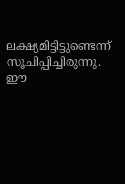ലക്ഷ്യമിട്ടിട്ടുണ്ടെന്ന് സൂചിപ്പിച്ചിരുന്നു. ഈ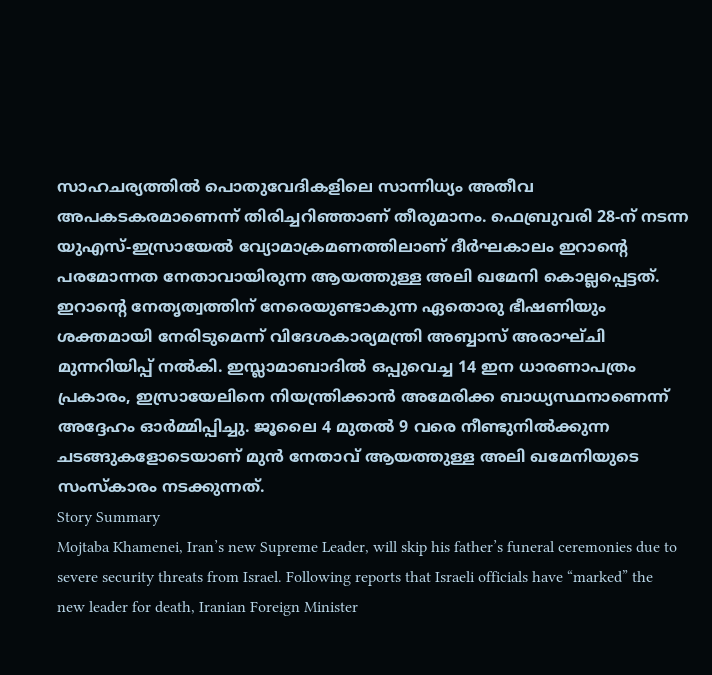സാഹചര്യത്തിൽ പൊതുവേദികളിലെ സാന്നിധ്യം അതീവ അപകടകരമാണെന്ന് തിരിച്ചറിഞ്ഞാണ് തീരുമാനം. ഫെബ്രുവരി 28-ന് നടന്ന യുഎസ്-ഇസ്രായേൽ വ്യോമാക്രമണത്തിലാണ് ദീർഘകാലം ഇറാന്റെ പരമോന്നത നേതാവായിരുന്ന ആയത്തുള്ള അലി ഖമേനി കൊല്ലപ്പെട്ടത്.
ഇറാന്റെ നേതൃത്വത്തിന് നേരെയുണ്ടാകുന്ന ഏതൊരു ഭീഷണിയും ശക്തമായി നേരിടുമെന്ന് വിദേശകാര്യമന്ത്രി അബ്ബാസ് അരാഘ്ചി മുന്നറിയിപ്പ് നൽകി. ഇസ്ലാമാബാദിൽ ഒപ്പുവെച്ച 14 ഇന ധാരണാപത്രം പ്രകാരം, ഇസ്രായേലിനെ നിയന്ത്രിക്കാൻ അമേരിക്ക ബാധ്യസ്ഥനാണെന്ന് അദ്ദേഹം ഓർമ്മിപ്പിച്ചു. ജൂലൈ 4 മുതൽ 9 വരെ നീണ്ടുനിൽക്കുന്ന ചടങ്ങുകളോടെയാണ് മുൻ നേതാവ് ആയത്തുള്ള അലി ഖമേനിയുടെ സംസ്കാരം നടക്കുന്നത്.
Story Summary
Mojtaba Khamenei, Iran’s new Supreme Leader, will skip his father’s funeral ceremonies due to severe security threats from Israel. Following reports that Israeli officials have “marked” the new leader for death, Iranian Foreign Minister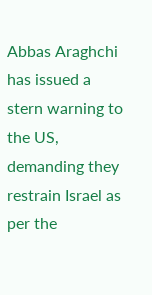Abbas Araghchi has issued a stern warning to the US, demanding they restrain Israel as per the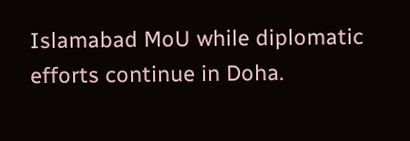Islamabad MoU while diplomatic efforts continue in Doha.